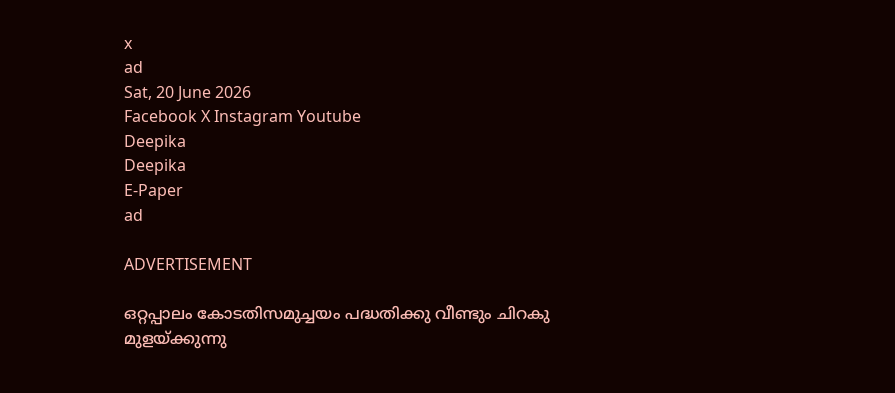x
ad
Sat, 20 June 2026
Facebook X Instagram Youtube
Deepika
Deepika
E-Paper
ad

ADVERTISEMENT

ഒറ്റപ്പാലം കോടതിസമുച്ചയം പദ്ധതിക്കു വീണ്ടും ചിറകു മുളയ്ക്കുന്നു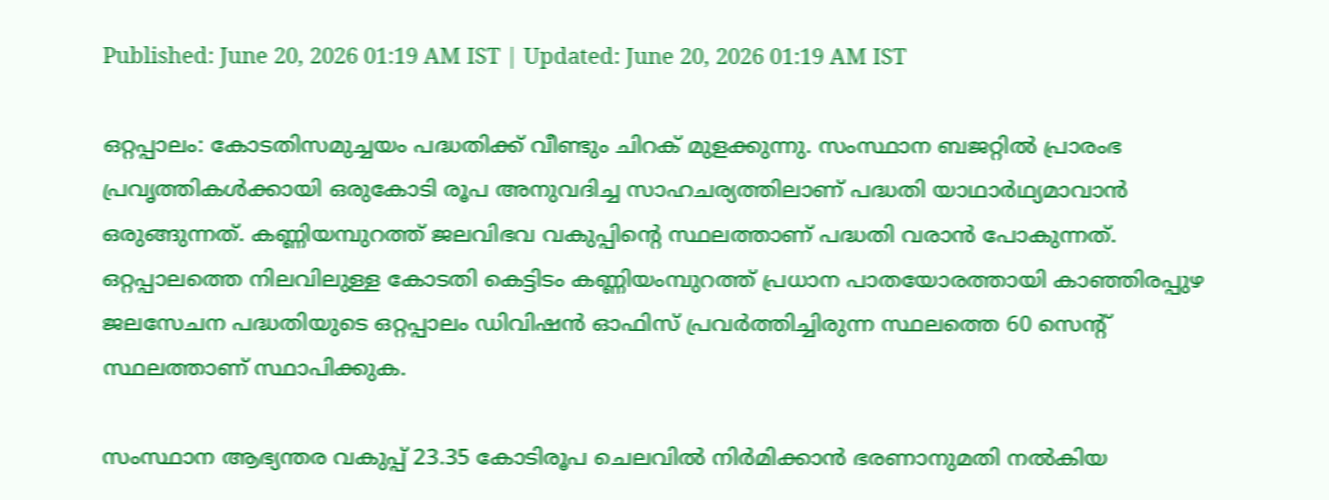Published: June 20, 2026 01:19 AM IST | Updated: June 20, 2026 01:19 AM IST

ഒറ്റപ്പാലം: കോടതിസമുച്ചയം പദ്ധതിക്ക്‌ വീണ്ടും ചിറക് മുളക്കുന്നു. സംസ്ഥാന ബജറ്റിൽ പ്രാരംഭ പ്രവൃത്തികൾക്കായി ഒരുകോടി രൂപ അനുവദിച്ച സാഹചര്യത്തിലാണ് പദ്ധതി യാഥാർഥ്യമാവാൻ ഒരുങ്ങുന്നത്. കണ്ണിയമ്പുറത്ത് ജലവിഭവ വകുപ്പിന്‍റെ സ്ഥലത്താണ് പദ്ധതി വരാൻ പോകുന്നത്.
ഒറ്റപ്പാലത്തെ നിലവിലുള്ള കോടതി കെട്ടിടം കണ്ണിയംമ്പുറത്ത് പ്രധാന പാതയോരത്തായി കാഞ്ഞിരപ്പുഴ ജലസേചന പദ്ധതിയുടെ ഒറ്റപ്പാലം ഡിവിഷൻ ഓഫിസ് പ്രവർത്തിച്ചിരുന്ന സ്ഥലത്തെ 60 സെന്‍റ് സ്ഥലത്താണ് സ്ഥാപിക്കുക.

സംസ്ഥാന ആഭ്യന്തര വകുപ്പ് 23.35 കോടിരൂപ ചെലവിൽ നിർമിക്കാൻ ഭരണാനുമതി നൽകിയ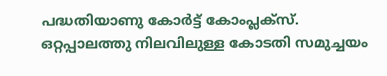പദ്ധതിയാണു കോർട്ട് കോംപ്ലക്സ്. ഒറ്റപ്പാലത്തു നിലവിലുള്ള കോടതി സമുച്ചയം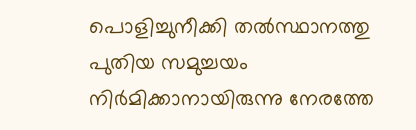പൊളിച്ചുനീക്കി തൽസ്ഥാനത്തു പുതിയ സമുച്ചയം നിർമിക്കാനായിരുന്നു നേരത്തേ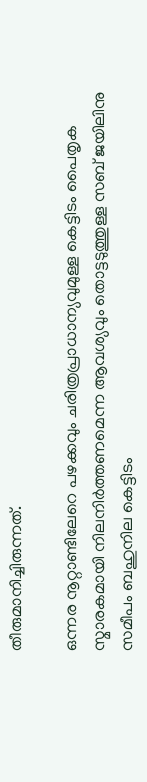തീരുമാനിച്ചിരുന്നത്.

ഒന്നര നൂറ്റാണ്ടിലേറെ പഴക്കവും ചരിത്രപ്രാധാന്യവുമുള്ള കെട്ടിടം പൈതൃക സ്മാരകമായി നിലനിർത്തണമെന്ന ആവശ്യവും തൊട്ടടുത്തുള്ള സബ് ജയിലിനു സമീപം ബഹുനില കെട്ടിടം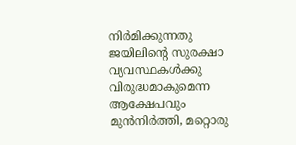നിർമിക്കുന്നതു ജയിലിന്‍റെ സുരക്ഷാ വ്യവസ്ഥകൾക്കു വിരുദ്ധമാകുമെന്ന ആക്ഷേപവും മുൻനിർത്തി, മറ്റൊരു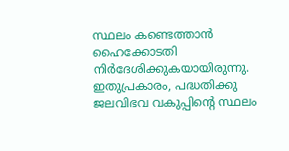സ്ഥലം കണ്ടെത്താൻ ഹൈക്കോടതി നിർദേശിക്കുകയായിരുന്നു. ഇതുപ്രകാരം, പദ്ധതിക്കു ജലവിഭവ വകുപ്പിന്‍റെ സ്ഥലം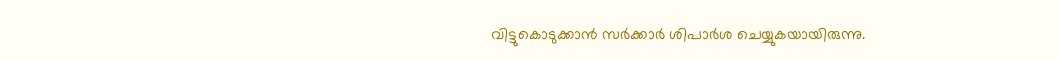വിട്ടുകൊടുക്കാൻ സർക്കാർ ശിപാർശ ചെയ്യുകയായിരുന്നു.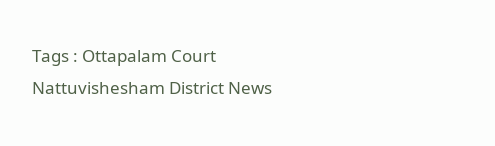Tags : Ottapalam Court Nattuvishesham District News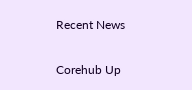Recent News

Corehub Up